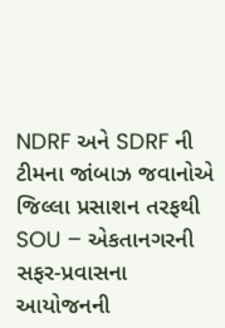NDRF અને SDRF ની ટીમના જાંબાઝ જવાનોએ જિલ્લા પ્રસાશન તરફથી SOU – એકતાનગરની સફર-પ્રવાસના આયોજનની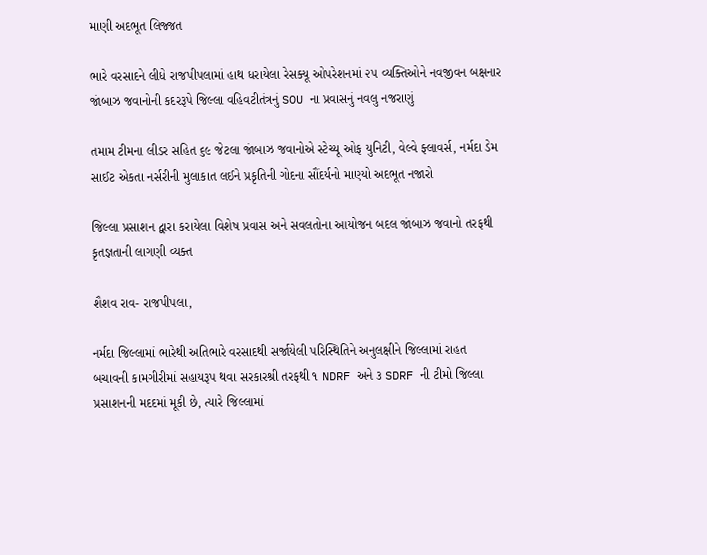માણી અદભૂત લિજ્જત

ભારે વરસાદને લીધે રાજપીપલામાં હાથ ધરાયેલા રેસક્યૂ ઓપરેશનમાં ૨૫ વ્યક્તિઓને નવજીવન બક્ષનાર જાંબાઝ જવાનોની કદરરૂપે જિલ્લા વહિવટીતંત્રનું SOU ના પ્રવાસનું નવલુ નજરાણું

તમામ ટીમના લીડર સહિત ૬૯ જેટલા જાંબાઝ જવાનોએ સ્ટેચ્યૂ ઓફ યુનિટી, વેલ્વે ફ્લાવર્સ, નર્મદા ડેમ સાઈટ એકતા નર્સરીની મુલાકાત લઈને પ્રકૃતિની ગોદના સૌંદર્યનો માણ્યો અદભૂત નજારો

જિલ્લા પ્રસાશન દ્વારા કરાયેલા વિશેષ પ્રવાસ અને સવલતોના આયોજન બદલ જાંબાઝ જવાનો તરફથી કૃતજ્ઞતાની લાગણી વ્યક્ત

શૈશવ રાવ- રાજપીપલા,

નર્મદા જિલ્લામાં ભારેથી અતિભારે વરસાદથી સર્જાયેલી પરિસ્થિતિને અનુલક્ષીને જિલ્લામાં રાહત બચાવની કામગીરીમાં સહાયરૂપ થવા સરકારશ્રી તરફથી ૧ NDRF અને ૩ SDRF ની ટીમો જિલ્લા પ્રસાશનની મદદમાં મૂકી છે, ત્યારે જિલ્લામાં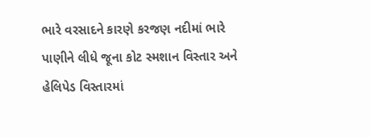ભારે વરસાદને કારણે કરજણ નદીમાં ભારે પાણીને લીધે જૂના કોટ સ્મશાન વિસ્તાર અને હેલિપેડ વિસ્તારમાં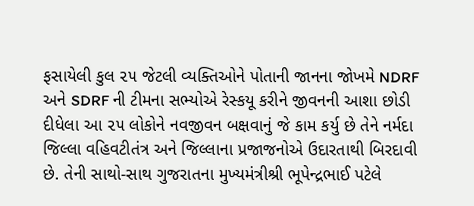ફસાયેલી કુલ ૨૫ જેટલી વ્યક્તિઓને પોતાની જાનના જોખમે NDRF અને SDRF ની ટીમના સભ્યોએ રેસ્કયૂ કરીને જીવનની આશા છોડી દીધેલા આ ૨૫ લોકોને નવજીવન બક્ષવાનું જે કામ કર્યુ છે તેને નર્મદા જિલ્લા વહિવટીતંત્ર અને જિલ્લાના પ્રજાજનોએ ઉદારતાથી બિરદાવી છે. તેની સાથો-સાથ ગુજરાતના મુખ્યમંત્રીશ્રી ભૂપેન્દ્રભાઈ પટેલે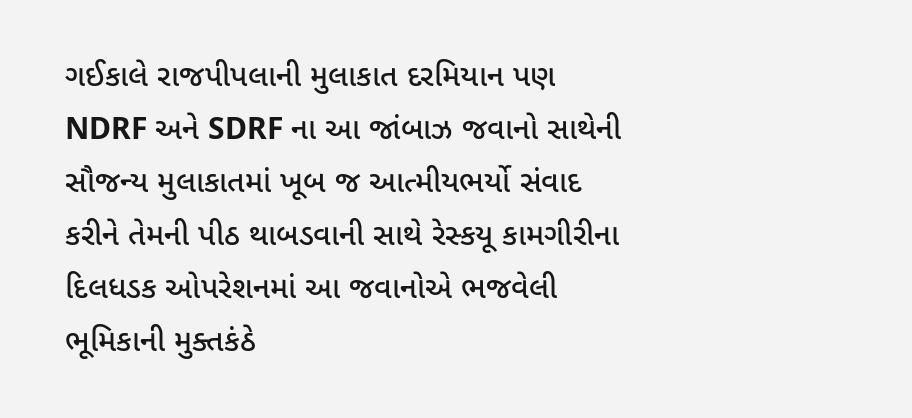ગઈકાલે રાજપીપલાની મુલાકાત દરમિયાન પણ NDRF અને SDRF ના આ જાંબાઝ જવાનો સાથેની સૌજન્ય મુલાકાતમાં ખૂબ જ આત્મીયભર્યો સંવાદ કરીને તેમની પીઠ થાબડવાની સાથે રેસ્કયૂ કામગીરીના દિલધડક ઓપરેશનમાં આ જવાનોએ ભજવેલી ભૂમિકાની મુક્તકંઠે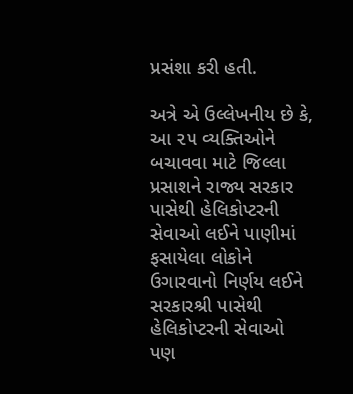પ્રસંશા કરી હતી.

અત્રે એ ઉલ્લેખનીય છે કે, આ ૨૫ વ્યક્તિઓને બચાવવા માટે જિલ્લા પ્રસાશને રાજ્ય સરકાર પાસેથી હેલિકોપ્ટરની સેવાઓ લઈને પાણીમાં ફસાયેલા લોકોને ઉગારવાનો નિર્ણય લઈને સરકારશ્રી પાસેથી હેલિકોપ્ટરની સેવાઓ પણ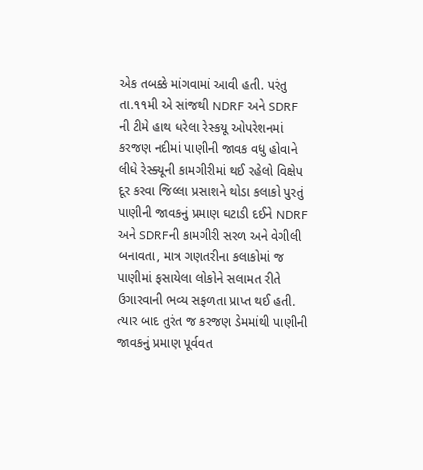એક તબક્કે માંગવામાં આવી હતી. પરંતુ તા.૧૧મી એ સાંજથી NDRF અને SDRF ની ટીમે હાથ ધરેલા રેસ્કયૂ ઓપરેશનમાં કરજણ નદીમાં પાણીની જાવક વધુ હોવાને લીધે રેસ્ક્યૂની કામગીરીમાં થઈ રહેલો વિક્ષેપ દૂર કરવા જિલ્લા પ્રસાશને થોડા કલાકો પુરતું પાણીની જાવકનું પ્રમાણ ઘટાડી દઈને NDRF અને SDRFની કામગીરી સરળ અને વેગીલી બનાવતા, માત્ર ગણતરીના કલાકોમાં જ પાણીમાં ફસાયેલા લોકોને સલામત રીતે ઉગારવાની ભવ્ય સફળતા પ્રાપ્ત થઈ હતી. ત્યાર બાદ તુરંત જ કરજણ ડેમમાંથી પાણીની જાવકનું પ્રમાણ પૂર્વવત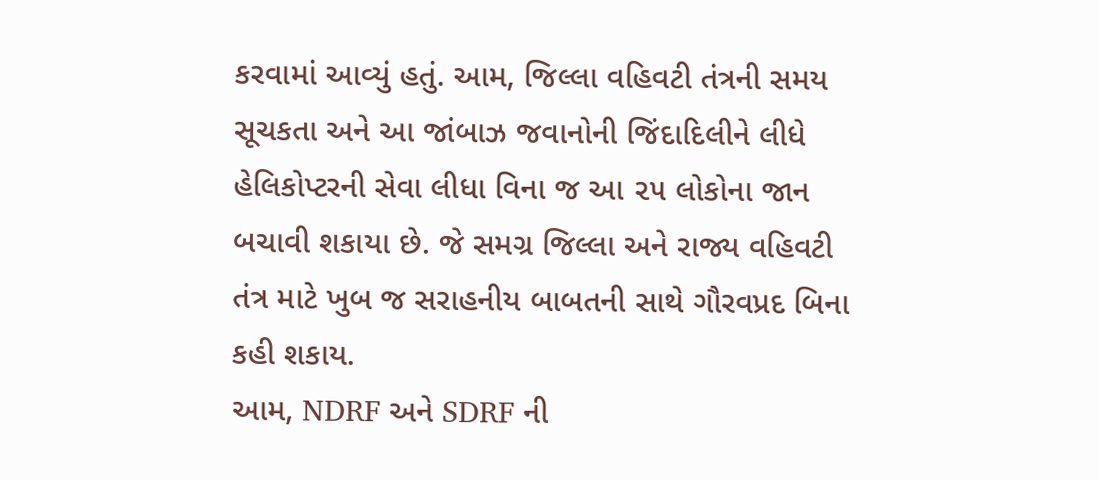કરવામાં આવ્યું હતું. આમ, જિલ્લા વહિવટી તંત્રની સમય સૂચકતા અને આ જાંબાઝ જવાનોની જિંદાદિલીને લીધે હેલિકોપ્ટરની સેવા લીધા વિના જ આ ૨૫ લોકોના જાન બચાવી શકાયા છે. જે સમગ્ર જિલ્લા અને રાજ્ય વહિવટી તંત્ર માટે ખુબ જ સરાહનીય બાબતની સાથે ગૌરવપ્રદ બિના કહી શકાય.
આમ, NDRF અને SDRF ની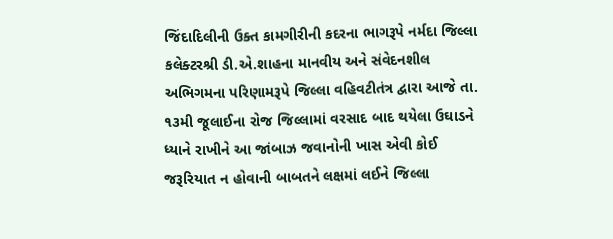જિંદાદિલીની ઉક્ત કામગીરીની કદરના ભાગરૂપે નર્મદા જિલ્લા કલેક્ટરશ્રી ડી.એ.શાહના માનવીય અને સંવેદનશીલ અભિગમના પરિણામરૂપે જિલ્લા વહિવટીતંત્ર દ્વારા આજે તા. ૧૩મી જૂલાઈના રોજ જિલ્લામાં વરસાદ બાદ થયેલા ઉઘાડને ધ્યાને રાખીને આ જાંબાઝ જવાનોની ખાસ એવી કોઈ જરૂરિયાત ન હોવાની બાબતને લક્ષમાં લઈને જિલ્લા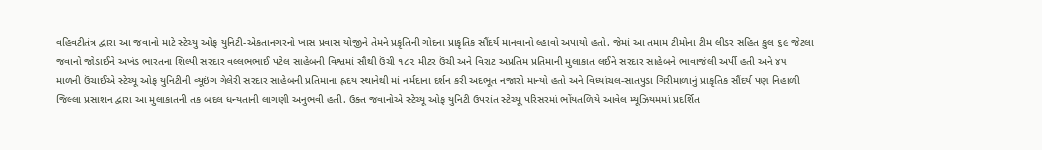વહિવટીતંત્ર દ્વારા આ જવાનો માટે સ્ટેચ્યુ ઓફ યુનિટી-એકતાનગરનો ખાસ પ્રવાસ યોજીને તેમને પ્રકૃતિની ગોદના પ્રાકૃતિક સૌંદર્ય માનવાનો લ્હાવો અપાયો હતો. જેમાં આ તમામ ટીમોના ટીમ લીડર સહિત કુલ ૬૯ જેટલા જવાનો જોડાઈને અખંડ ભારતના શિલ્પી સરદાર વલ્લભભાઈ પટેલ સાહેબની વિશ્વમાં સૌથી ઉંચી ૧૮૨ મીટર ઉંચી અને વિરાટ અપ્રતિમ પ્રતિમાની મુલાકાત લઈને સરદાર સાહેબને ભાવાજંલી અર્પી હતી અને ૪૫ માળની ઉંચાઈએ સ્ટેચ્યૂ ઓફ યુનિટીની વ્યૂઇંગ ગેલેરી સરદાર સાહેબની પ્રતિમાના હ્રદય સ્થાનેથી માં નર્મદાના દર્શન કરી અદભૂત નજારો માન્યો હતો અને વિધ્યાંચલ-સાતપુડા ગિરીમાળાનું પ્રાકૃતિક સૌંદર્ય પણ નિહાળી જિલ્લા પ્રસાશન દ્વારા આ મુલાકાતની તક બદલ ધન્યતાની લાગણી અનુભવી હતી. ઉક્ત જવાનોએ સ્ટેચ્યૂ ઓફ યુનિટી ઉપરાંત સ્ટેચ્યૂ પરિસરમાં ભોંયતળિયે આવેલ મ્યૂઝિયમમાં પ્રદર્શિત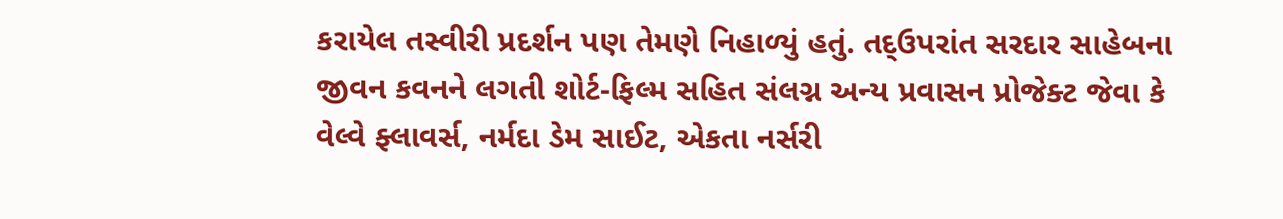કરાયેલ તસ્વીરી પ્રદર્શન પણ તેમણે નિહાળ્યું હતું. તદ્ઉપરાંત સરદાર સાહેબના જીવન કવનને લગતી શોર્ટ-ફિલ્મ સહિત સંલગ્ન અન્ય પ્રવાસન પ્રોજેક્ટ જેવા કે વેલ્વે ફ્લાવર્સ, નર્મદા ડેમ સાઈટ, એકતા નર્સરી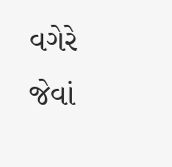વગેરે જેવાં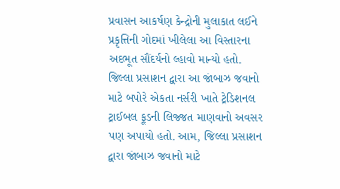પ્રવાસન આકર્ષણ કેન્દ્રોની મુલાકાત લઈને પ્રકૃત્તિની ગોદમાં ખીલેલા આ વિસ્તારના અદભૂત સૌંદર્યનો લ્હાવો માન્યો હતો. જિલ્લા પ્રસાશન દ્વારા આ જાંબાઝ જવાનો માટે બપોરે એકતા નર્સરી ખાતે ટ્રેડિશનલ ટ્રાઈબલ ફૂડની લિજ્જત માણવાનો અવસર પણ અપાયો હતો. આમ, જિલ્લા પ્રસાશન દ્વારા જાંબાઝ જવાનો માટે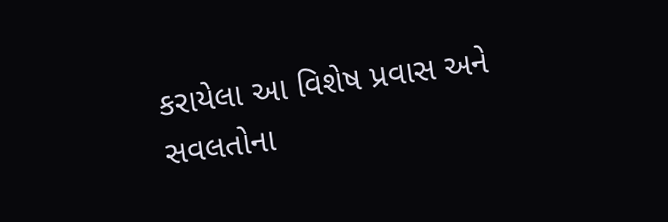કરાયેલા આ વિશેષ પ્રવાસ અને સવલતોના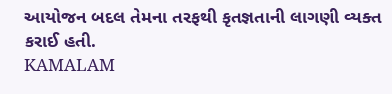આયોજન બદલ તેમના તરફથી કૃતજ્ઞતાની લાગણી વ્યક્ત કરાઈ હતી.
KAMALAM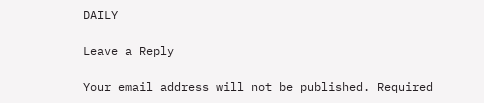DAILY

Leave a Reply

Your email address will not be published. Required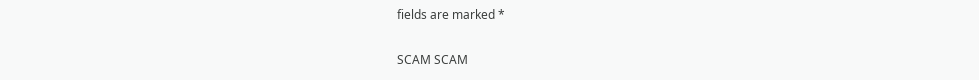fields are marked *

SCAM SCAM